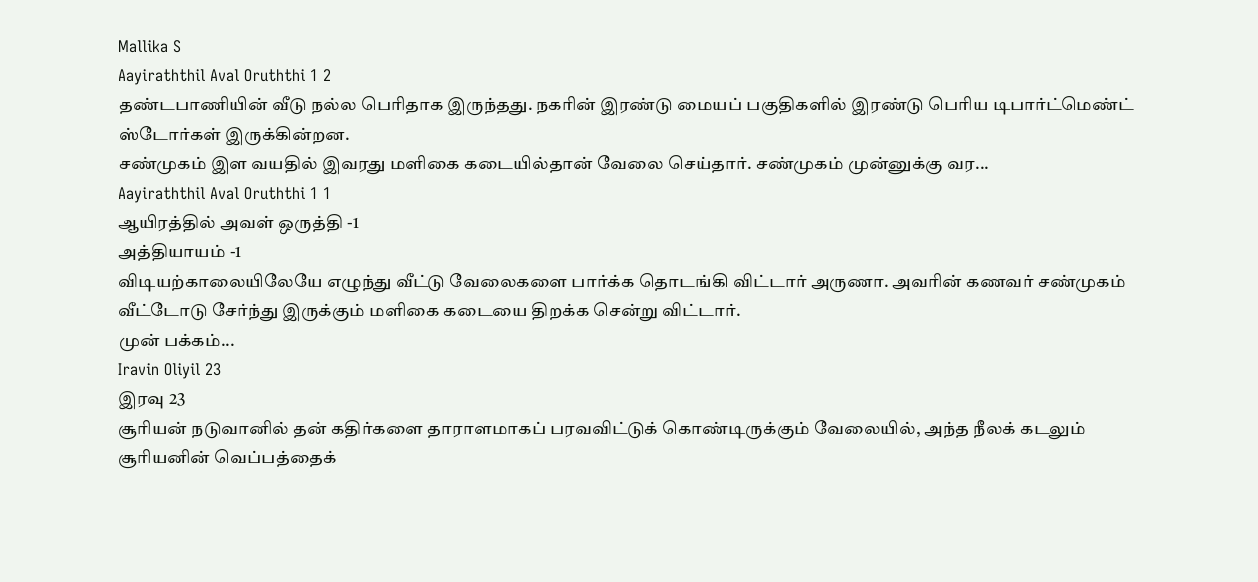Mallika S
Aayiraththil Aval Oruththi 1 2
தண்டபாணியின் வீடு நல்ல பெரிதாக இருந்தது. நகரின் இரண்டு மையப் பகுதிகளில் இரண்டு பெரிய டிபார்ட்மெண்ட் ஸ்டோர்கள் இருக்கின்றன.
சண்முகம் இள வயதில் இவரது மளிகை கடையில்தான் வேலை செய்தார். சண்முகம் முன்னுக்கு வர...
Aayiraththil Aval Oruththi 1 1
ஆயிரத்தில் அவள் ஒருத்தி -1
அத்தியாயம் -1
விடியற்காலையிலேயே எழுந்து வீட்டு வேலைகளை பார்க்க தொடங்கி விட்டார் அருணா. அவரின் கணவர் சண்முகம் வீட்டோடு சேர்ந்து இருக்கும் மளிகை கடையை திறக்க சென்று விட்டார்.
முன் பக்கம்...
Iravin Oliyil 23
இரவு 23
சூரியன் நடுவானில் தன் கதிர்களை தாராளமாகப் பரவவிட்டுக் கொண்டிருக்கும் வேலையில், அந்த நீலக் கடலும் சூரியனின் வெப்பத்தைக்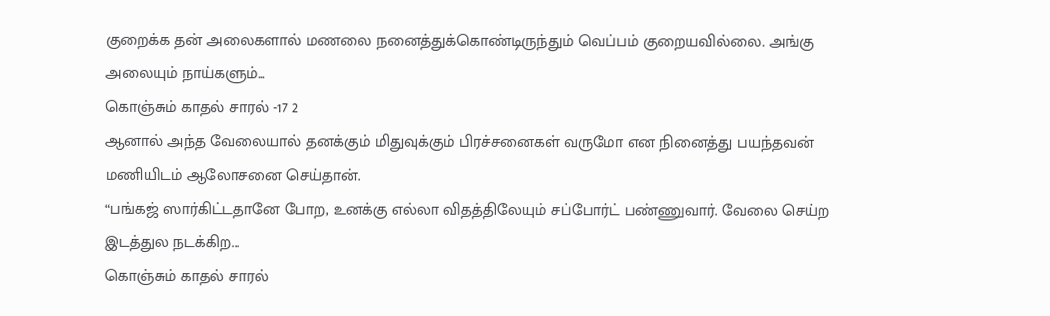குறைக்க தன் அலைகளால் மணலை நனைத்துக்கொண்டிருந்தும் வெப்பம் குறையவில்லை. அங்கு அலையும் நாய்களும்...
கொஞ்சும் காதல் சாரல் -17 2
ஆனால் அந்த வேலையால் தனக்கும் மிதுவுக்கும் பிரச்சனைகள் வருமோ என நினைத்து பயந்தவன் மணியிடம் ஆலோசனை செய்தான்.
“பங்கஜ் ஸார்கிட்டதானே போற, உனக்கு எல்லா விதத்திலேயும் சப்போர்ட் பண்ணுவார். வேலை செய்ற இடத்துல நடக்கிற...
கொஞ்சும் காதல் சாரல்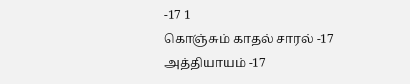-17 1
கொஞ்சும் காதல் சாரல் -17
அத்தியாயம் -17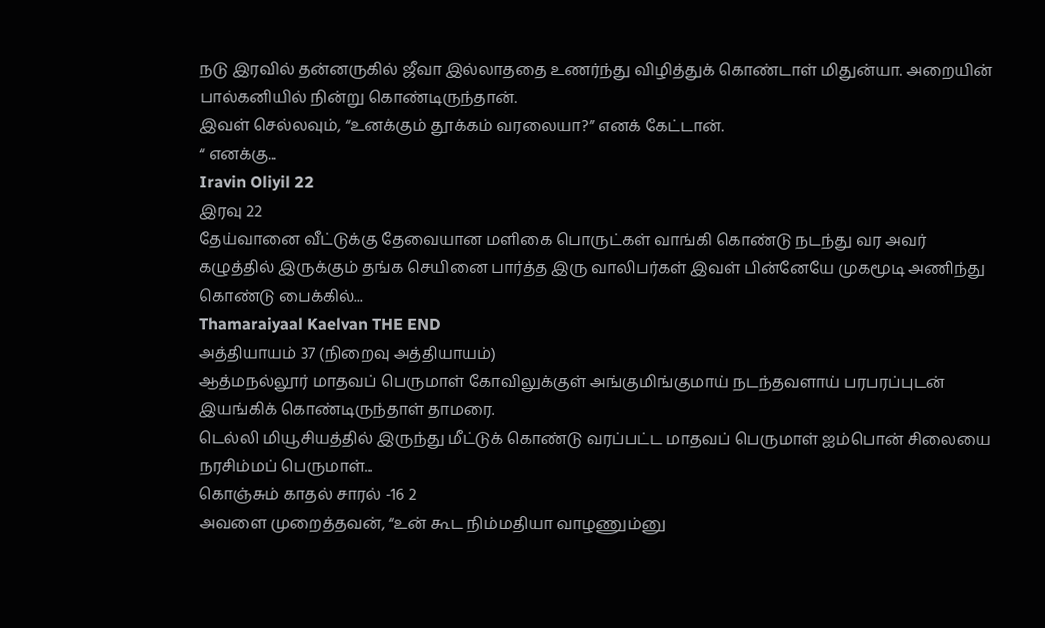நடு இரவில் தன்னருகில் ஜீவா இல்லாததை உணர்ந்து விழித்துக் கொண்டாள் மிதுன்யா. அறையின் பால்கனியில் நின்று கொண்டிருந்தான்.
இவள் செல்லவும், “உனக்கும் தூக்கம் வரலையா?” எனக் கேட்டான்.
“ எனக்கு...
Iravin Oliyil 22
இரவு 22
தேய்வானை வீட்டுக்கு தேவையான மளிகை பொருட்கள் வாங்கி கொண்டு நடந்து வர அவர் கழுத்தில் இருக்கும் தங்க செயினை பார்த்த இரு வாலிபர்கள் இவள் பின்னேயே முகமூடி அணிந்து கொண்டு பைக்கில்...
Thamaraiyaal Kaelvan THE END
அத்தியாயம் 37 (நிறைவு அத்தியாயம்)
ஆத்மநல்லூர் மாதவப் பெருமாள் கோவிலுக்குள் அங்குமிங்குமாய் நடந்தவளாய் பரபரப்புடன் இயங்கிக் கொண்டிருந்தாள் தாமரை.
டெல்லி மியூசியத்தில் இருந்து மீட்டுக் கொண்டு வரப்பட்ட மாதவப் பெருமாள் ஐம்பொன் சிலையை நரசிம்மப் பெருமாள்...
கொஞ்சும் காதல் சாரல் -16 2
அவளை முறைத்தவன், “உன் கூட நிம்மதியா வாழணும்னு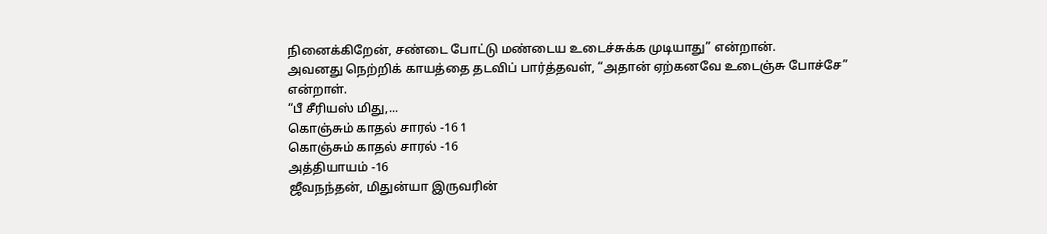நினைக்கிறேன், சண்டை போட்டு மண்டைய உடைச்சுக்க முடியாது” என்றான்.
அவனது நெற்றிக் காயத்தை தடவிப் பார்த்தவள், “அதான் ஏற்கனவே உடைஞ்சு போச்சே” என்றாள்.
“பீ சீரியஸ் மிது,...
கொஞ்சும் காதல் சாரல் -16 1
கொஞ்சும் காதல் சாரல் -16
அத்தியாயம் -16
ஜீவநந்தன், மிதுன்யா இருவரின்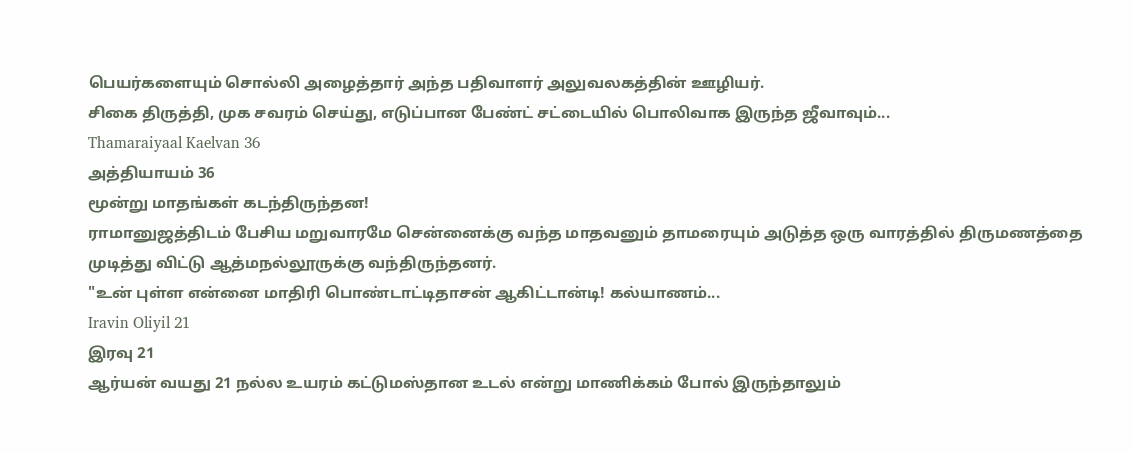பெயர்களையும் சொல்லி அழைத்தார் அந்த பதிவாளர் அலுவலகத்தின் ஊழியர்.
சிகை திருத்தி, முக சவரம் செய்து, எடுப்பான பேண்ட் சட்டையில் பொலிவாக இருந்த ஜீவாவும்...
Thamaraiyaal Kaelvan 36
அத்தியாயம் 36
மூன்று மாதங்கள் கடந்திருந்தன!
ராமானுஜத்திடம் பேசிய மறுவாரமே சென்னைக்கு வந்த மாதவனும் தாமரையும் அடுத்த ஒரு வாரத்தில் திருமணத்தை முடித்து விட்டு ஆத்மநல்லூருக்கு வந்திருந்தனர்.
"உன் புள்ள என்னை மாதிரி பொண்டாட்டிதாசன் ஆகிட்டான்டி! கல்யாணம்...
Iravin Oliyil 21
இரவு 21
ஆர்யன் வயது 21 நல்ல உயரம் கட்டுமஸ்தான உடல் என்று மாணிக்கம் போல் இருந்தாலும்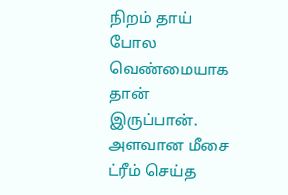நிறம் தாய் போல வெண்மையாக தான் இருப்பான். அளவான மீசை ட்ரீம் செய்த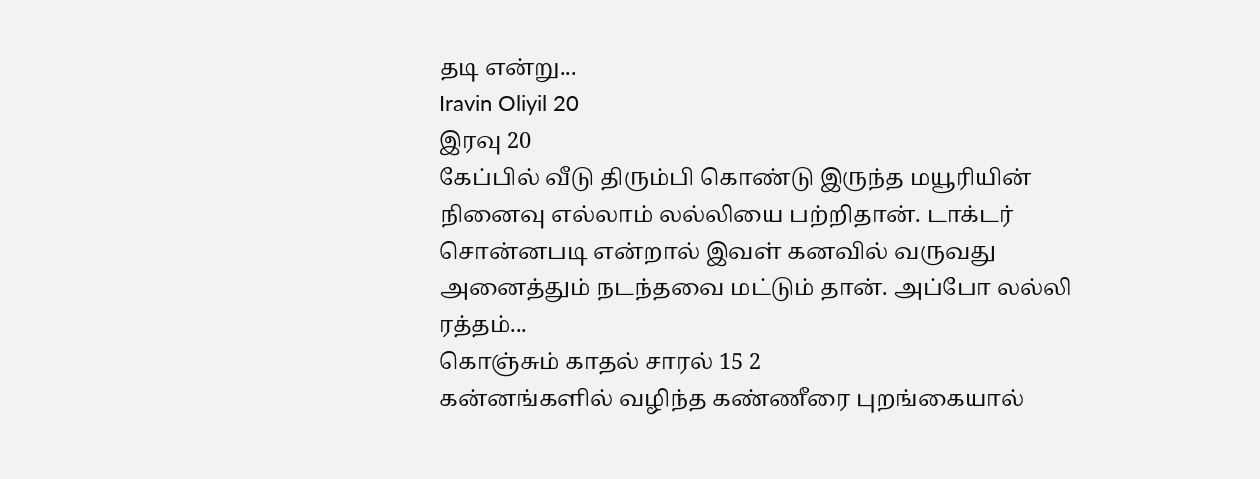தடி என்று...
Iravin Oliyil 20
இரவு 20
கேப்பில் வீடு திரும்பி கொண்டு இருந்த மயூரியின் நினைவு எல்லாம் லல்லியை பற்றிதான். டாக்டர் சொன்னபடி என்றால் இவள் கனவில் வருவது அனைத்தும் நடந்தவை மட்டும் தான். அப்போ லல்லி ரத்தம்...
கொஞ்சும் காதல் சாரல் 15 2
கன்னங்களில் வழிந்த கண்ணீரை புறங்கையால்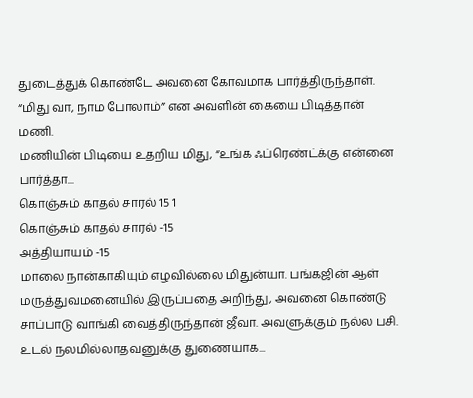துடைத்துக் கொண்டே அவனை கோவமாக பார்த்திருந்தாள்.
“மிது வா, நாம போலாம்” என அவளின் கையை பிடித்தான் மணி.
மணியின் பிடியை உதறிய மிது, “உங்க ஃப்ரெண்ட்க்கு என்னை பார்த்தா...
கொஞ்சும் காதல் சாரல் 15 1
கொஞ்சும் காதல் சாரல் -15
அத்தியாயம் -15
மாலை நான்காகியும் எழவில்லை மிதுன்யா. பங்கஜின் ஆள் மருத்துவமனையில் இருப்பதை அறிந்து, அவனை கொண்டு சாப்பாடு வாங்கி வைத்திருந்தான் ஜீவா. அவளுக்கும் நல்ல பசி.
உடல் நலமில்லாதவனுக்கு துணையாக...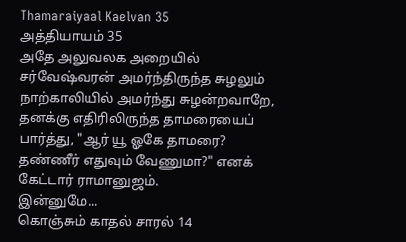Thamaraiyaal Kaelvan 35
அத்தியாயம் 35
அதே அலுவலக அறையில் சர்வேஷ்வரன் அமர்ந்திருந்த சுழலும் நாற்காலியில் அமர்ந்து சுழன்றவாறே, தனக்கு எதிரிலிருந்த தாமரையைப் பார்த்து, "ஆர் யூ ஓகே தாமரை? தண்ணீர் எதுவும் வேணுமா?" எனக் கேட்டார் ராமானுஜம்.
இன்னுமே...
கொஞ்சும் காதல் சாரல் 14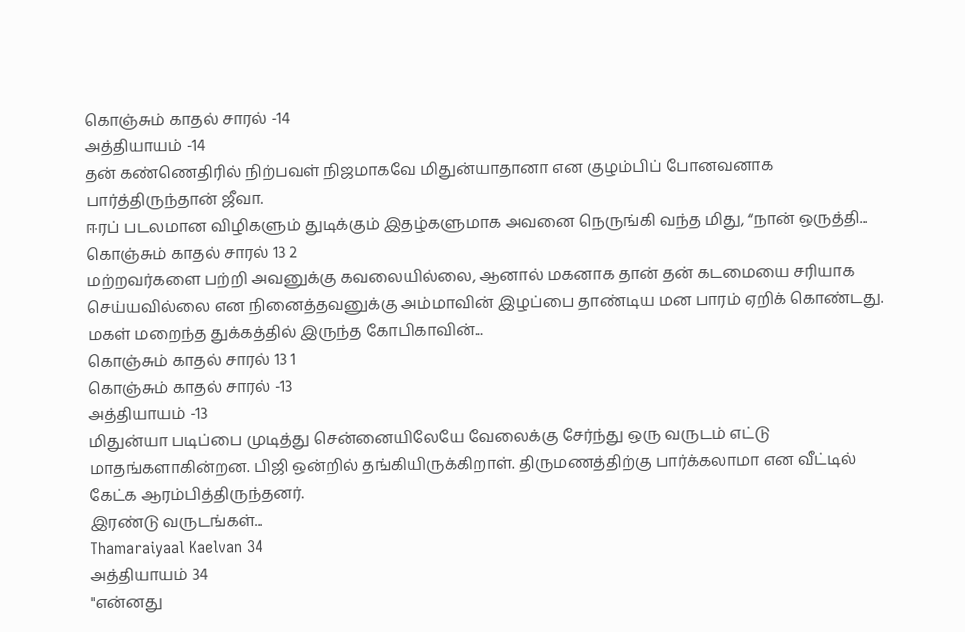கொஞ்சும் காதல் சாரல் -14
அத்தியாயம் -14
தன் கண்ணெதிரில் நிற்பவள் நிஜமாகவே மிதுன்யாதானா என குழம்பிப் போனவனாக பார்த்திருந்தான் ஜீவா.
ஈரப் படலமான விழிகளும் துடிக்கும் இதழ்களுமாக அவனை நெருங்கி வந்த மிது, “நான் ஒருத்தி...
கொஞ்சும் காதல் சாரல் 13 2
மற்றவர்களை பற்றி அவனுக்கு கவலையில்லை, ஆனால் மகனாக தான் தன் கடமையை சரியாக செய்யவில்லை என நினைத்தவனுக்கு அம்மாவின் இழப்பை தாண்டிய மன பாரம் ஏறிக் கொண்டது.
மகள் மறைந்த துக்கத்தில் இருந்த கோபிகாவின்...
கொஞ்சும் காதல் சாரல் 13 1
கொஞ்சும் காதல் சாரல் -13
அத்தியாயம் -13
மிதுன்யா படிப்பை முடித்து சென்னையிலேயே வேலைக்கு சேர்ந்து ஒரு வருடம் எட்டு மாதங்களாகின்றன. பிஜி ஒன்றில் தங்கியிருக்கிறாள். திருமணத்திற்கு பார்க்கலாமா என வீட்டில் கேட்க ஆரம்பித்திருந்தனர்.
இரண்டு வருடங்கள்...
Thamaraiyaal Kaelvan 34
அத்தியாயம் 34
"என்னது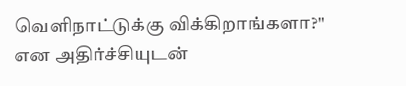வெளிநாட்டுக்கு விக்கிறாங்களா?" என அதிர்ச்சியுடன்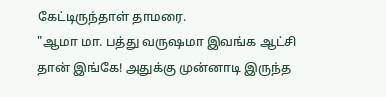கேட்டிருந்தாள் தாமரை.
"ஆமா மா. பத்து வருஷமா இவங்க ஆட்சி தான் இங்கே! அதுக்கு முன்னாடி இருந்த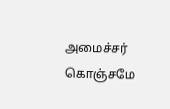அமைச்சர் கொஞ்சமே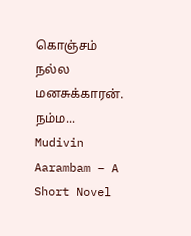கொஞ்சம் நல்ல மனசுக்காரன். நம்ம...
Mudivin Aarambam – A Short Novel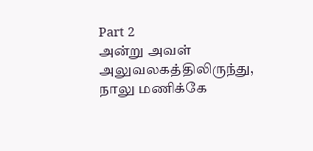Part 2
அன்று அவள் அலுவலகத்திலிருந்து, நாலு மணிக்கே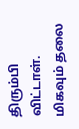திரும்பி விட்டாள். மிகவும் தலை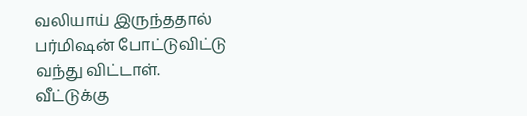வலியாய் இருந்ததால் பர்மிஷன் போட்டுவிட்டு வந்து விட்டாள்.
வீட்டுக்கு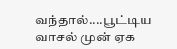வந்தால்....பூட்டிய வாசல் முன் ஏக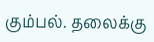கும்பல். தலைக்கு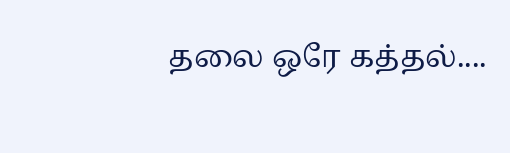தலை ஒரே கத்தல்....